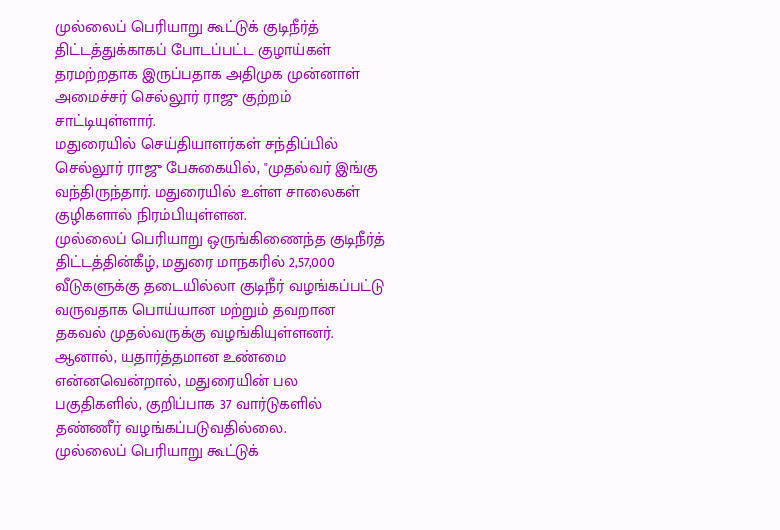முல்லைப் பெரியாறு கூட்டுக் குடிநீர்த் திட்டத்துக்காகப் போடப்பட்ட குழாய்கள் தரமற்றதாக இருப்பதாக அதிமுக முன்னாள் அமைச்சர் செல்லூர் ராஜு குற்றம் சாட்டியுள்ளார்.
மதுரையில் செய்தியாளர்கள் சந்திப்பில் செல்லூர் ராஜு பேசுகையில், "முதல்வர் இங்கு வந்திருந்தார். மதுரையில் உள்ள சாலைகள் குழிகளால் நிரம்பியுள்ளன.
முல்லைப் பெரியாறு ஒருங்கிணைந்த குடிநீர்த் திட்டத்தின்கீழ், மதுரை மாநகரில் 2,57,000 வீடுகளுக்கு தடையில்லா குடிநீர் வழங்கப்பட்டு வருவதாக பொய்யான மற்றும் தவறான தகவல் முதல்வருக்கு வழங்கியுள்ளனர்.
ஆனால், யதார்த்தமான உண்மை என்னவென்றால், மதுரையின் பல பகுதிகளில், குறிப்பாக 37 வார்டுகளில் தண்ணீர் வழங்கப்படுவதில்லை.
முல்லைப் பெரியாறு கூட்டுக்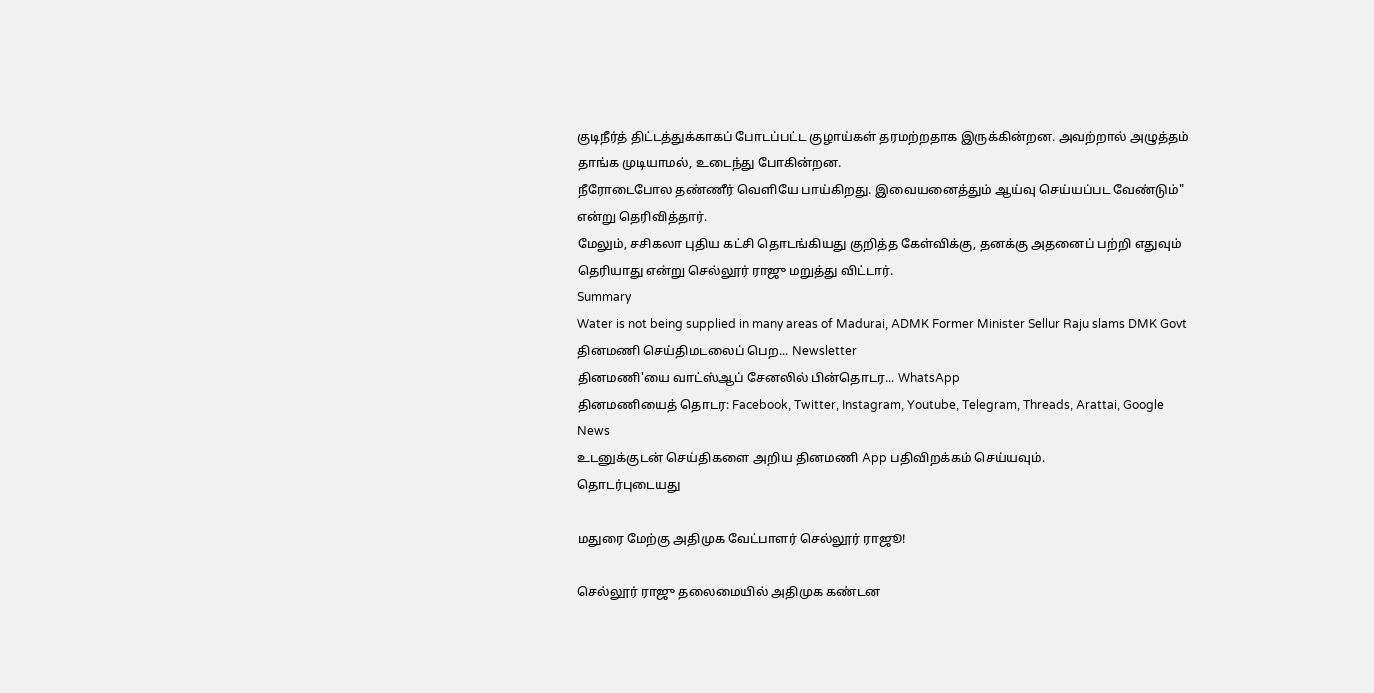குடிநீர்த் திட்டத்துக்காகப் போடப்பட்ட குழாய்கள் தரமற்றதாக இருக்கின்றன. அவற்றால் அழுத்தம் தாங்க முடியாமல், உடைந்து போகின்றன.
நீரோடைபோல தண்ணீர் வெளியே பாய்கிறது. இவையனைத்தும் ஆய்வு செய்யப்பட வேண்டும்" என்று தெரிவித்தார்.
மேலும், சசிகலா புதிய கட்சி தொடங்கியது குறித்த கேள்விக்கு, தனக்கு அதனைப் பற்றி எதுவும் தெரியாது என்று செல்லூர் ராஜு மறுத்து விட்டார்.
Summary
Water is not being supplied in many areas of Madurai, ADMK Former Minister Sellur Raju slams DMK Govt
தினமணி செய்திமடலைப் பெற... Newsletter
தினமணி'யை வாட்ஸ்ஆப் சேனலில் பின்தொடர... WhatsApp
தினமணியைத் தொடர: Facebook, Twitter, Instagram, Youtube, Telegram, Threads, Arattai, Google News
உடனுக்குடன் செய்திகளை அறிய தினமணி App பதிவிறக்கம் செய்யவும்.
தொடர்புடையது

மதுரை மேற்கு அதிமுக வேட்பாளர் செல்லூர் ராஜூ!

செல்லூர் ராஜு தலைமையில் அதிமுக கண்டன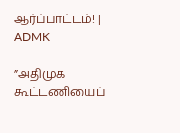ஆர்ப்பாட்டம்! | ADMK

”அதிமுக கூட்டணியைப்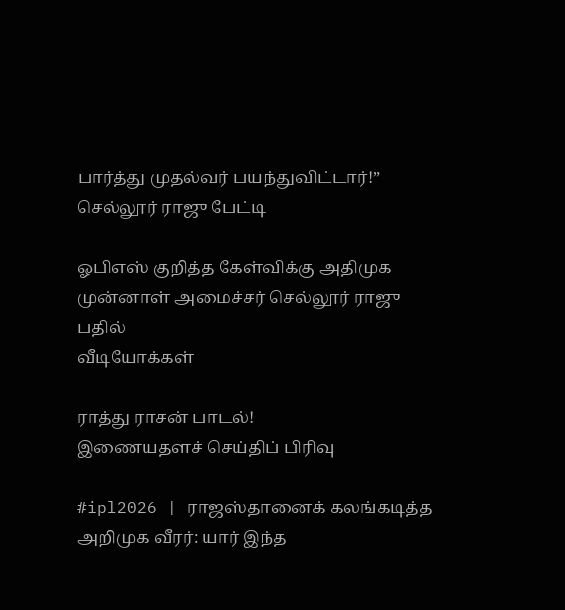பார்த்து முதல்வர் பயந்துவிட்டார்!” செல்லூர் ராஜு பேட்டி

ஓபிஎஸ் குறித்த கேள்விக்கு அதிமுக முன்னாள் அமைச்சர் செல்லூர் ராஜு பதில்
வீடியோக்கள்

ராத்து ராசன் பாடல்!
இணையதளச் செய்திப் பிரிவு

#ipl2026 | ராஜஸ்தானைக் கலங்கடித்த அறிமுக வீரர்: யார் இந்த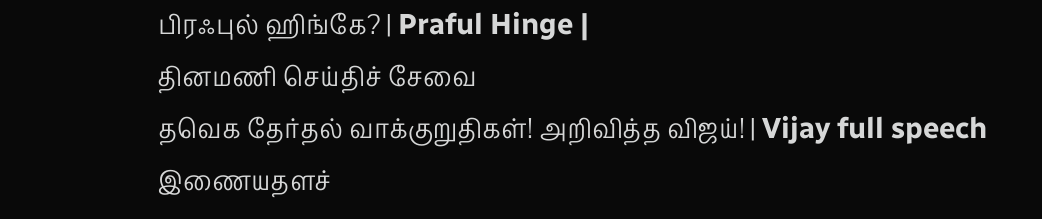பிரஃபுல் ஹிங்கே? | Praful Hinge |
தினமணி செய்திச் சேவை
தவெக தேர்தல் வாக்குறுதிகள்! அறிவித்த விஜய்! | Vijay full speech
இணையதளச்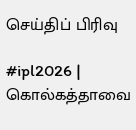செய்திப் பிரிவு

#ipl2026 | கொல்கத்தாவை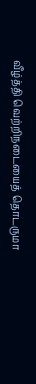வீழ்த்தி வெற்றிநடையைத் தொடருமா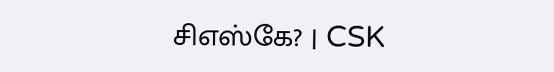சிஎஸ்கே? | CSK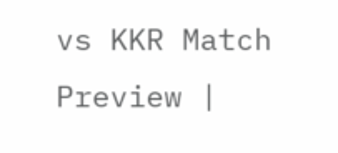vs KKR Match Preview |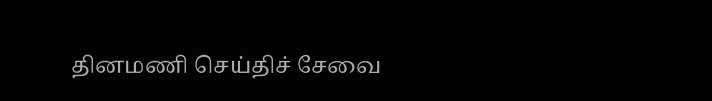தினமணி செய்திச் சேவை